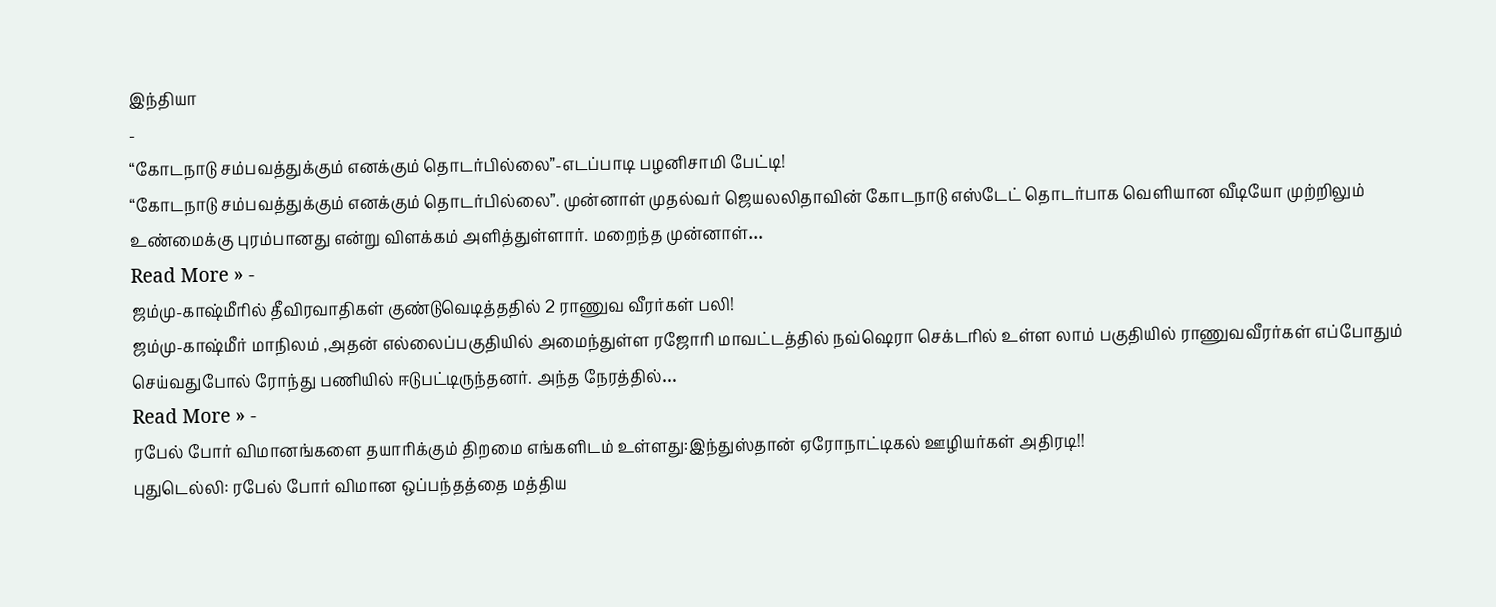இந்தியா
-
“கோடநாடு சம்பவத்துக்கும் எனக்கும் தொடர்பில்லை”-எடப்பாடி பழனிசாமி பேட்டி!
“கோடநாடு சம்பவத்துக்கும் எனக்கும் தொடர்பில்லை”. முன்னாள் முதல்வர் ஜெயலலிதாவின் கோடநாடு எஸ்டேட் தொடர்பாக வெளியான வீடியோ முற்றிலும் உண்மைக்கு புரம்பானது என்று விளக்கம் அளித்துள்ளார். மறைந்த முன்னாள்…
Read More » -
ஜம்மு-காஷ்மீரில் தீவிரவாதிகள் குண்டுவெடித்ததில் 2 ராணுவ வீரர்கள் பலி!
ஜம்மு-காஷ்மீர் மாநிலம் ,அதன் எல்லைப்பகுதியில் அமைந்துள்ள ரஜோரி மாவட்டத்தில் நவ்ஷெரா செக்டரில் உள்ள லாம் பகுதியில் ராணுவவீரர்கள் எப்போதும் செய்வதுபோல் ரோந்து பணியில் ஈடுபட்டிருந்தனர். அந்த நேரத்தில்…
Read More » -
ரபேல் போர் விமானங்களை தயாரிக்கும் திறமை எங்களிடம் உள்ளது:இந்துஸ்தான் ஏரோநாட்டிகல் ஊழியர்கள் அதிரடி!!
புதுடெல்லி: ரபேல் போர் விமான ஒப்பந்தத்தை மத்திய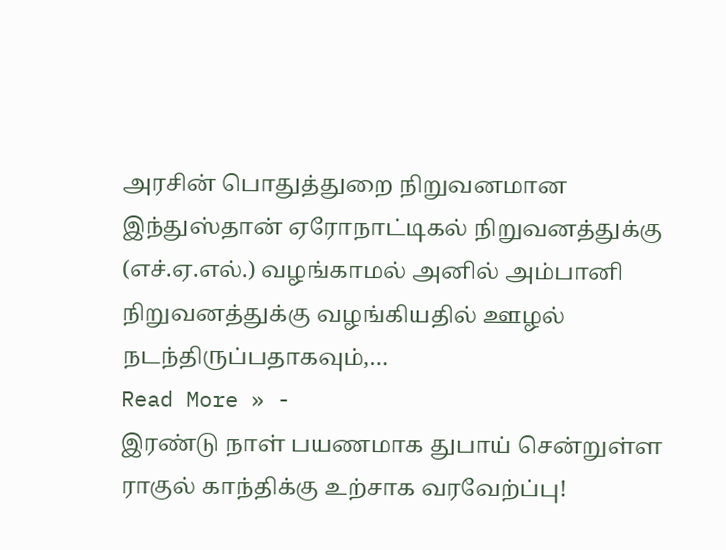அரசின் பொதுத்துறை நிறுவனமான இந்துஸ்தான் ஏரோநாட்டிகல் நிறுவனத்துக்கு (எச்.ஏ.எல்.) வழங்காமல் அனில் அம்பானி நிறுவனத்துக்கு வழங்கியதில் ஊழல் நடந்திருப்பதாகவும்,…
Read More » -
இரண்டு நாள் பயணமாக துபாய் சென்றுள்ள ராகுல் காந்திக்கு உற்சாக வரவேற்ப்பு!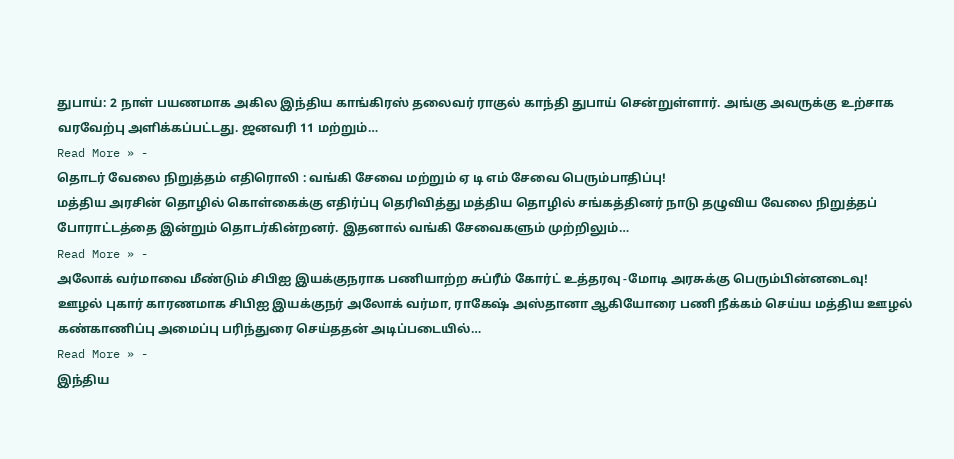துபாய்: 2 நாள் பயணமாக அகில இந்திய காங்கிரஸ் தலைவர் ராகுல் காந்தி துபாய் சென்றுள்ளார். அங்கு அவருக்கு உற்சாக வரவேற்பு அளிக்கப்பட்டது. ஜனவரி 11 மற்றும்…
Read More » -
தொடர் வேலை நிறுத்தம் எதிரொலி : வங்கி சேவை மற்றும் ஏ டி எம் சேவை பெரும்பாதிப்பு!
மத்திய அரசின் தொழில் கொள்கைக்கு எதிர்ப்பு தெரிவித்து மத்திய தொழில் சங்கத்தினர் நாடு தழுவிய வேலை நிறுத்தப் போராட்டத்தை இன்றும் தொடர்கின்றனர். இதனால் வங்கி சேவைகளும் முற்றிலும்…
Read More » -
அலோக் வர்மாவை மீண்டும் சிபிஐ இயக்குநராக பணியாற்ற சுப்ரீம் கோர்ட் உத்தரவு -மோடி அரசுக்கு பெரும்பின்னடைவு!
ஊழல் புகார் காரணமாக சிபிஐ இயக்குநர் அலோக் வர்மா, ராகேஷ் அஸ்தானா ஆகியோரை பணி நீக்கம் செய்ய மத்திய ஊழல் கண்காணிப்பு அமைப்பு பரிந்துரை செய்ததன் அடிப்படையில்…
Read More » -
இந்திய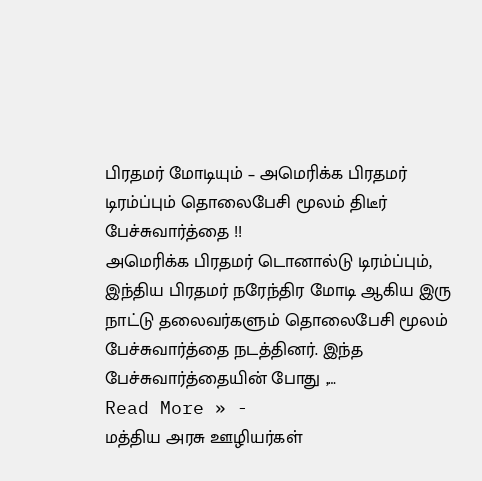பிரதமர் மோடியும் – அமெரிக்க பிரதமர் டிரம்ப்பும் தொலைபேசி மூலம் திடீர் பேச்சுவார்த்தை !!
அமெரிக்க பிரதமர் டொனால்டு டிரம்ப்பும், இந்திய பிரதமர் நரேந்திர மோடி ஆகிய இரு நாட்டு தலைவர்களும் தொலைபேசி மூலம் பேச்சுவார்த்தை நடத்தினர். இந்த பேச்சுவார்த்தையின் போது ,…
Read More » -
மத்திய அரசு ஊழியர்கள்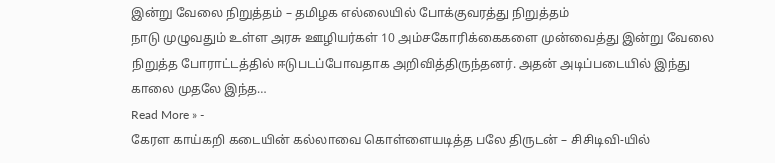இன்று வேலை நிறுத்தம் – தமிழக எல்லையில் போக்குவரத்து நிறுத்தம்
நாடு முழுவதும் உள்ள அரசு ஊழியர்கள் 10 அம்சகோரிக்கைகளை முன்வைத்து இன்று வேலை நிறுத்த போராட்டத்தில் ஈடுபடப்போவதாக அறிவித்திருந்தனர். அதன் அடிப்படையில் இந்து காலை முதலே இந்த…
Read More » -
கேரள காய்கறி கடையின் கல்லாவை கொள்ளையடித்த பலே திருடன் – சிசிடிவி-யில்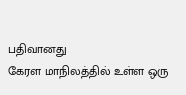பதிவானது
கேரள மாநிலத்தில் உள்ள ஒரு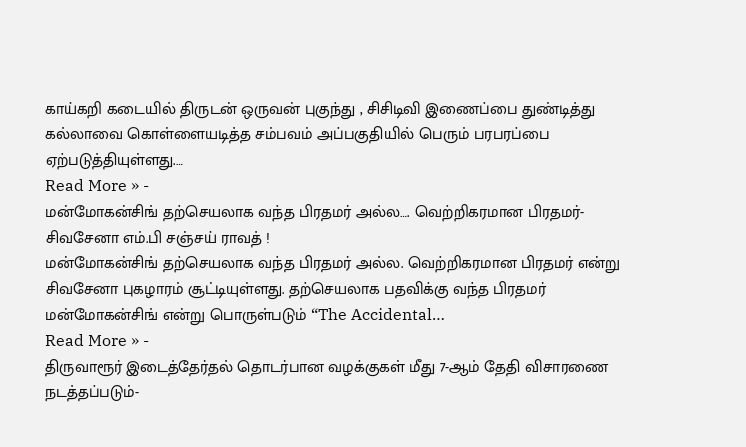காய்கறி கடையில் திருடன் ஒருவன் புகுந்து , சிசிடிவி இணைப்பை துண்டித்து கல்லாவை கொள்ளையடித்த சம்பவம் அப்பகுதியில் பெரும் பரபரப்பை ஏற்படுத்தியுள்ளது.…
Read More » -
மன்மோகன்சிங் தற்செயலாக வந்த பிரதமர் அல்ல…. வெற்றிகரமான பிரதமர்- சிவசேனா எம்.பி சஞ்சய் ராவத் !
மன்மோகன்சிங் தற்செயலாக வந்த பிரதமர் அல்ல. வெற்றிகரமான பிரதமர் என்று சிவசேனா புகழாரம் சூட்டியுள்ளது. தற்செயலாக பதவிக்கு வந்த பிரதமர் மன்மோகன்சிங் என்று பொருள்படும் “The Accidental…
Read More » -
திருவாரூர் இடைத்தேர்தல் தொடர்பான வழக்குகள் மீது 7-ஆம் தேதி விசாரணை நடத்தப்படும்-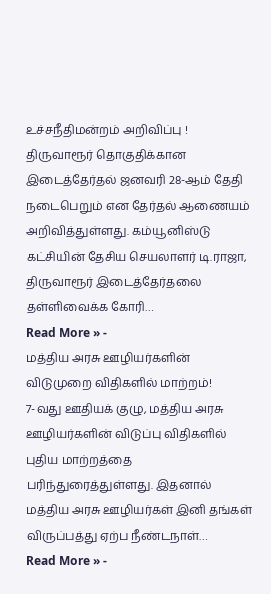உச்சநீதிமன்றம் அறிவிப்பு !
திருவாரூர் தொகுதிக்கான இடைத்தேர்தல் ஜனவரி 28-ஆம் தேதி நடைபெறும் என தேர்தல் ஆணையம் அறிவித்துள்ளது. கம்யூனிஸ்டு கட்சியின் தேசிய செயலாளர் டி.ராஜா, திருவாரூர் இடைத்தேர்தலை தள்ளிவைக்க கோரி…
Read More » -
மத்திய அரசு ஊழியர்களின் விடுமுறை விதிகளில் மாற்றம்!
7-வது ஊதியக் குழு, மத்திய அரசு ஊழியர்களின் விடுப்பு விதிகளில் புதிய மாற்றத்தை பரிந்துரைத்துள்ளது. இதனால் மத்திய அரசு ஊழியர்கள் இனி தங்கள் விருப்பத்து ஏற்ப நீண்டநாள்…
Read More » -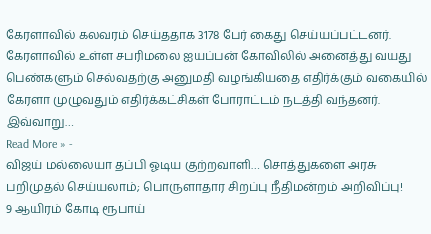கேரளாவில் கலவரம் செய்ததாக 3178 பேர் கைது செய்யப்பட்டனர்.
கேரளாவில் உள்ள சபரிமலை ஐயப்பன் கோவிலில் அனைத்து வயது பெண்களும் செல்வதற்கு அனுமதி வழங்கியதை எதிர்க்கும் வகையில் கேரளா முழுவதும் எதிர்க்கட்சிகள் போராட்டம் நடத்தி வந்தனர். இவ்வாறு…
Read More » -
விஜய் மல்லையா தப்பி ஓடிய குற்றவாளி… சொத்துகளை அரசு பறிமுதல் செய்யலாம்; பொருளாதார சிறப்பு நீதிமன்றம் அறிவிப்பு!
9 ஆயிரம் கோடி ரூபாய்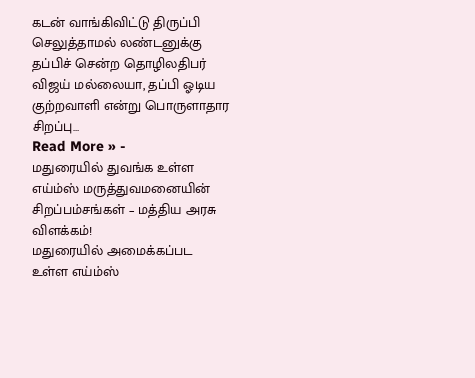கடன் வாங்கிவிட்டு திருப்பி செலுத்தாமல் லண்டனுக்கு தப்பிச் சென்ற தொழிலதிபர் விஜய் மல்லையா, தப்பி ஓடிய குற்றவாளி என்று பொருளாதார சிறப்பு…
Read More » -
மதுரையில் துவங்க உள்ள எய்ம்ஸ் மருத்துவமனையின் சிறப்பம்சங்கள் – மத்திய அரசு விளக்கம்!
மதுரையில் அமைக்கப்பட உள்ள எய்ம்ஸ்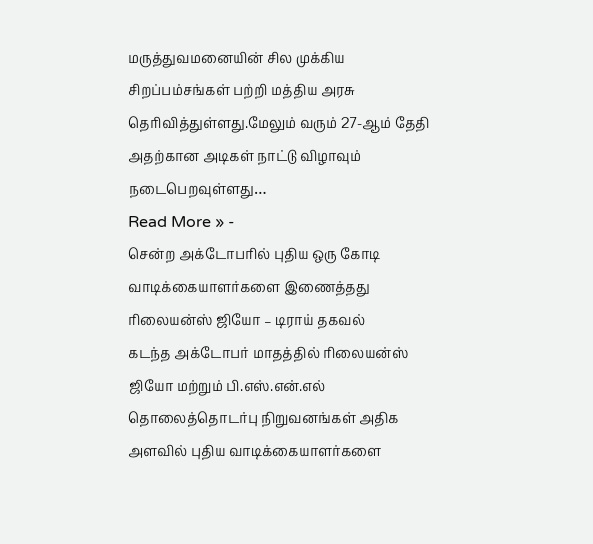மருத்துவமனையின் சில முக்கிய சிறப்பம்சங்கள் பற்றி மத்திய அரசு தெரிவித்துள்ளது.மேலும் வரும் 27-ஆம் தேதி அதற்கான அடிகள் நாட்டு விழாவும் நடைபெறவுள்ளது…
Read More » -
சென்ற அக்டோபரில் புதிய ஒரு கோடி வாடிக்கையாளர்களை இணைத்தது ரிலையன்ஸ் ஜியோ – டிராய் தகவல்
கடந்த அக்டோபர் மாதத்தில் ரிலையன்ஸ் ஜியோ மற்றும் பி.எஸ்.என்.எல் தொலைத்தொடர்பு நிறுவனங்கள் அதிக அளவில் புதிய வாடிக்கையாளர்களை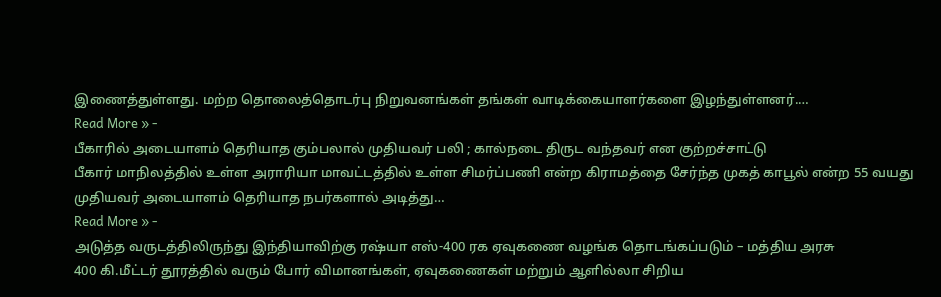இணைத்துள்ளது. மற்ற தொலைத்தொடர்பு நிறுவனங்கள் தங்கள் வாடிக்கையாளர்களை இழந்துள்ளனர்.…
Read More » -
பீகாரில் அடையாளம் தெரியாத கும்பலால் முதியவர் பலி ; கால்நடை திருட வந்தவர் என குற்றச்சாட்டு
பீகார் மாநிலத்தில் உள்ள அராரியா மாவட்டத்தில் உள்ள சிமர்ப்பணி என்ற கிராமத்தை சேர்ந்த முகத் காபூல் என்ற 55 வயது முதியவர் அடையாளம் தெரியாத நபர்களால் அடித்து…
Read More » -
அடுத்த வருடத்திலிருந்து இந்தியாவிற்கு ரஷ்யா எஸ்-400 ரக ஏவுகணை வழங்க தொடங்கப்படும் – மத்திய அரசு
400 கி.மீட்டர் தூரத்தில் வரும் போர் விமானங்கள், ஏவுகணைகள் மற்றும் ஆளில்லா சிறிய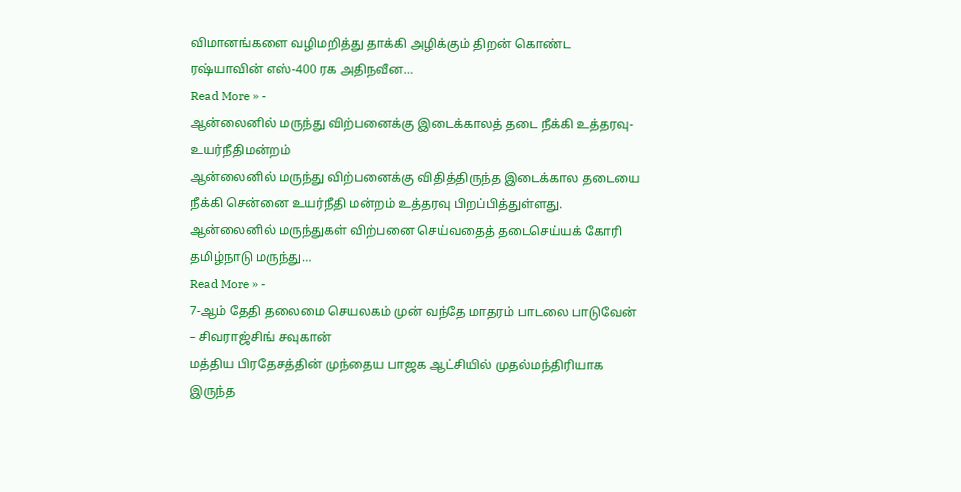விமானங்களை வழிமறித்து தாக்கி அழிக்கும் திறன் கொண்ட ரஷ்யாவின் எஸ்-400 ரக அதிநவீன…
Read More » -
ஆன்லைனில் மருந்து விற்பனைக்கு இடைக்காலத் தடை நீக்கி உத்தரவு- உயர்நீதிமன்றம்
ஆன்லைனில் மருந்து விற்பனைக்கு விதித்திருந்த இடைக்கால தடையை நீக்கி சென்னை உயர்நீதி மன்றம் உத்தரவு பிறப்பித்துள்ளது. ஆன்லைனில் மருந்துகள் விற்பனை செய்வதைத் தடைசெய்யக் கோரி தமிழ்நாடு மருந்து…
Read More » -
7-ஆம் தேதி தலைமை செயலகம் முன் வந்தே மாதரம் பாடலை பாடுவேன் – சிவராஜ்சிங் சவுகான்
மத்திய பிரதேசத்தின் முந்தைய பாஜக ஆட்சியில் முதல்மந்திரியாக இருந்த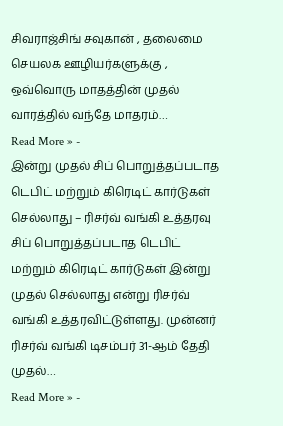சிவராஜ்சிங் சவுகான் , தலைமை செயலக ஊழியர்களுக்கு , ஒவ்வொரு மாதத்தின் முதல் வாரத்தில் வந்தே மாதரம்…
Read More » -
இன்று முதல் சிப் பொறுத்தப்படாத டெபிட் மற்றும் கிரெடிட் கார்டுகள் செல்லாது – ரிசர்வ் வங்கி உத்தரவு
சிப் பொறுத்தப்படாத டெபிட் மற்றும் கிரெடிட் கார்டுகள் இன்று முதல் செல்லாது என்று ரிசர்வ் வங்கி உத்தரவிட்டுள்ளது. முன்னர் ரிசர்வ் வங்கி டிசம்பர் 31-ஆம் தேதி முதல்…
Read More » -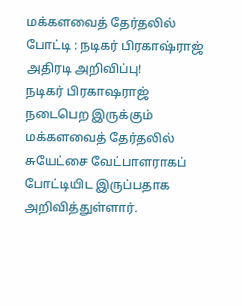மக்களவைத் தேர்தலில் போட்டி : நடிகர் பிரகாஷ்ராஜ் அதிரடி அறிவிப்பு!
நடிகர் பிரகாஷராஜ் நடைபெற இருக்கும் மக்களவைத் தேர்தலில் சுயேட்சை வேட்பாளராகப் போட்டியிட இருப்பதாக அறிவித்துள்ளார்.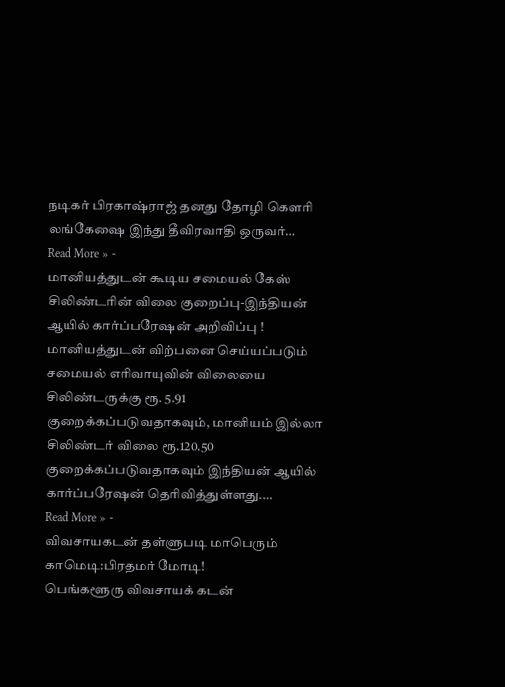நடிகர் பிரகாஷ்ராஜ் தனது தோழி கௌரி லங்கேஷை இந்து தீவிரவாதி ஒருவர்…
Read More » -
மானியத்துடன் கூடிய சமையல் கேஸ் சிலிண்டரின் விலை குறைப்பு-இந்தியன் ஆயில் கார்ப்பரேஷன் அறிவிப்பு !
மானியத்துடன் விற்பனை செய்யப்படும் சமையல் எரிவாயுவின் விலையை சிலிண்டருக்கு ரூ. 5.91 குறைக்கப்படுவதாகவும், மானியம் இல்லா சிலிண்டர் விலை ரூ.120.50 குறைக்கப்படுவதாகவும் இந்தியன் ஆயில் கார்ப்பரேஷன் தெரிவித்துள்ளது.…
Read More » -
விவசாயகடன் தள்ளுபடி மாபெரும் காமெடி:பிரதமர் மோடி!
பெங்களூரு விவசாயக் கடன்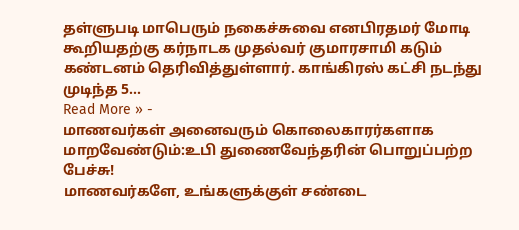தள்ளுபடி மாபெரும் நகைச்சுவை எனபிரதமர் மோடி கூறியதற்கு கர்நாடக முதல்வர் குமாரசாமி கடும் கண்டனம் தெரிவித்துள்ளார். காங்கிரஸ் கட்சி நடந்து முடிந்த 5…
Read More » -
மாணவர்கள் அனைவரும் கொலைகாரர்களாக மாறவேண்டும்:உபி துணைவேந்தரின் பொறுப்பற்ற பேச்சு!
மாணவர்களே, உங்களுக்குள் சண்டை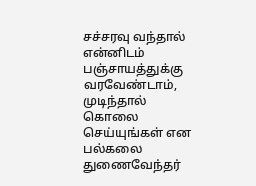சச்சரவு வந்தால் என்னிடம் பஞ்சாயத்துக்கு வரவேண்டாம், முடிந்தால் கொலை செய்யுங்கள் என பல்கலை துணைவேந்தர்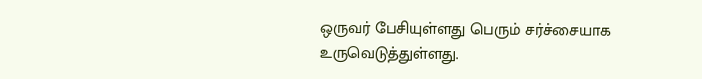ஒருவர் பேசியுள்ளது பெரும் சர்ச்சையாக உருவெடுத்துள்ளது.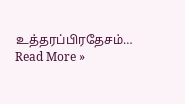உத்தரப்பிரதேசம்…
Read More »